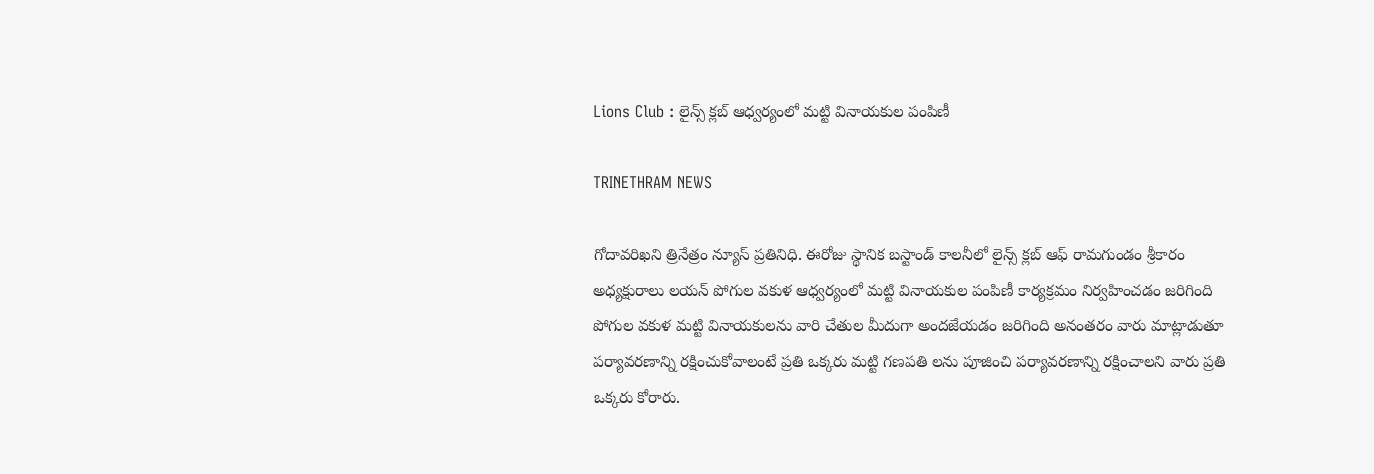Lions Club : లైన్స్ క్లబ్ ఆధ్వర్యంలో మట్టి వినాయకుల పంపిణీ

TRINETHRAM NEWS

గోదావరిఖని త్రినేత్రం న్యూస్ ప్రతినిధి. ఈరోజు స్థానిక బస్టాండ్ కాలనీలో లైన్స్ క్లబ్ ఆఫ్ రామగుండం శ్రీకారం అధ్యక్షురాలు లయన్ పోగుల వకుళ ఆధ్వర్యంలో మట్టి వినాయకుల పంపిణీ కార్యక్రమం నిర్వహించడం జరిగింది పోగుల వకుళ మట్టి వినాయకులను వారి చేతుల మీదుగా అందజేయడం జరిగింది అనంతరం వారు మాట్లాడుతూ పర్యావరణాన్ని రక్షించుకోవాలంటే ప్రతి ఒక్కరు మట్టి గణపతి లను పూజించి పర్యావరణాన్ని రక్షించాలని వారు ప్రతి ఒక్కరు కోరారు.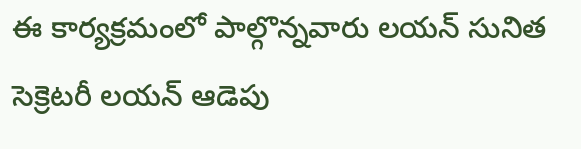ఈ కార్యక్రమంలో పాల్గొన్నవారు లయన్ సునిత సెక్రెటరీ లయన్ ఆడెపు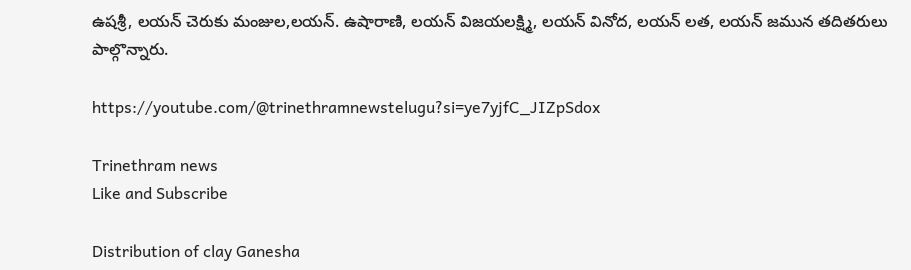ఉషశ్రీ, లయన్ చెరుకు మంజుల,లయన్. ఉషారాణి, లయన్ విజయలక్ష్మి, లయన్ వినోద, లయన్ లత, లయన్ జమున తదితరులు పాల్గొన్నారు.

https://youtube.com/@trinethramnewstelugu?si=ye7yjfC_JIZpSdox

Trinethram news
Like and Subscribe

Distribution of clay Ganesha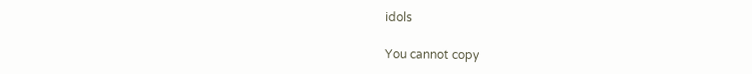idols

You cannot copy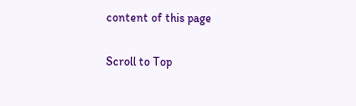content of this page

Scroll to Top